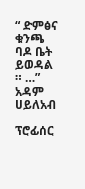“ ድምፅና ቁንጫ ባዶ ቤት ይወዳል ። …” አዳም ሀይለአብ

ፕሮፊሰር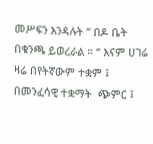መሥፍን እንዳሉት ” በዶ ቤት በቁንጫ ይወረራል ። ” እናም ሀገሬ ዛሬ በየትኛውም ተቋም ፤ በመንፈሳዊ ተቋማት  ጭምር ፤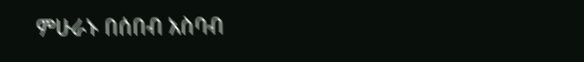ምሁራኑ በሰበብ አስባብ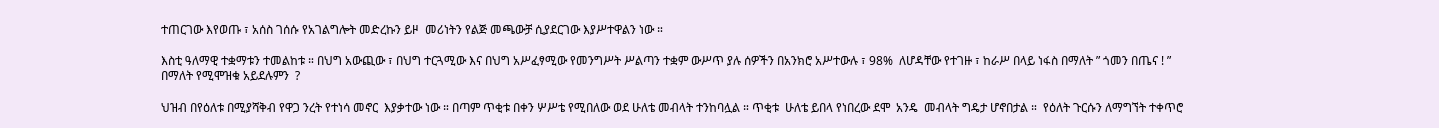ተጠርገው እየወጡ ፣ አሰስ ገሰሱ የአገልግሎት መድረኩን ይዞ  መሪነትን የልጅ መጫውቻ ሲያደርገው እያሥተዋልን ነው ።

እስቲ ዓለማዊ ተቋማቱን ተመልከቱ ። በህግ አውጪው ፣ በህግ ተርጓሚው እና በህግ አሥፈፃሚው የመንግሥት ሥልጣን ተቋም ውሥጥ ያሉ ሰዎችን በአንክሮ አሥተውሉ ፣ 98%  ለሆዳቸው የተገዙ ፣ ከራሥ በላይ ነፋስ በማለት ” ጎመን በጤና ! ” በማለት የሚሞዝቁ አይደሉምን  ?

ህዝብ በየዕለቱ በሚያሻቅብ የዋጋ ንረት የተነሳ መኖር  እያቃተው ነው ። በጣም ጥቂቱ በቀን ሦሥቴ የሚበለው ወደ ሁለቴ መብላት ተንከባሏል ። ጥቂቱ  ሁለቴ ይበላ የነበረው ደሞ  አንዴ  መብላት ግዴታ ሆኖበታል ።  የዕለት ጉርሱን ለማግኘት ተቀጥሮ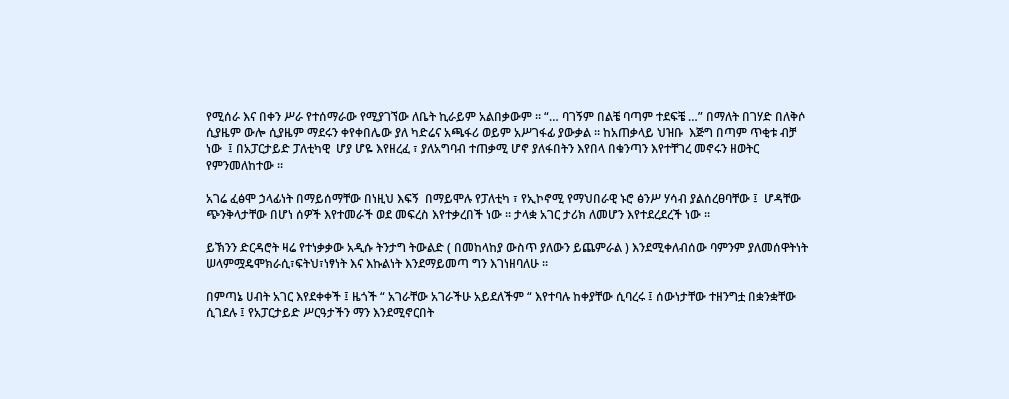የሚሰራ እና በቀን ሥራ የተሰማራው የሚያገኘው ለቤት ኪራይም አልበቃውም ። “… ባገኝም በልቼ ባጣም ተደፍቼ …” በማለት በገሃድ በለቅሶ ሲያዜም ውሎ ሲያዜም ማደሩን ቀየቀበሌው ያለ ካድሬና አጫፋሪ ወይም አሥገፋፊ ያውቃል ። ከአጠቃላይ ህዝቡ  እጅግ በጣም ጥቂቱ ብቻ ነው  ፤ በአፓርታይድ ፓለቲካዊ  ሆያ ሆዬ እየዘረፈ ፣ ያለአግባብ ተጠቃሚ ሆኖ ያለፋበትን እየበላ በቁንጣን እየተቸገረ መኖሩን ዘወትር የምንመለከተው ።

አገሬ ፈፅሞ ኃላፊነት በማይሰማቸው በነዚህ እፍኝ  በማይሞሉ የፓለቲካ ፣ የኢኮኖሚ የማህበራዊ ኑሮ ፅንሥ ሃሳብ ያልሰረፀባቸው ፤  ሆዳቸው ጭንቅላታቸው በሆነ ሰዎች እየተመራች ወደ መፍረስ እየተቃረበች ነው ። ታላቋ አገር ታሪክ ለመሆን እየተደረደረች ነው ።

ይኽንን ድርዳሮት ዛሬ የተነቃቃው አዲሱ ትንታግ ትውልድ ( በመከላከያ ውስጥ ያለውን ይጨምራል ) እንደሚቀለብሰው ባምንም ያለመሰዋትነት ሠላምሟዴሞክራሲ፣ፍትህ፣ነፃነት እና እኩልነት እንደማይመጣ ግን እገነዘባለሁ ።

በምጣኔ ሀብት አገር እየደቀቀች ፤ ዜጎች “ አገራቸው አገራችሁ አይደለችም “ እየተባሉ ከቀያቸው ሲባረሩ ፤ ሰውነታቸው ተዘንግቷ በቋንቋቸው ሲገደሉ ፤ የአፓርታይድ ሥርዓታችን ማን እንደሚኖርበት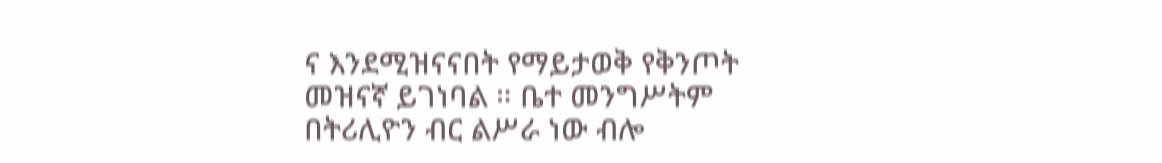ና እንደሚዝናናበት የማይታወቅ የቅንጦት መዝናኛ ይገነባል ። ቤተ መንግሥትም  በትሪሊዮን ብር ልሥራ ነው ብሎ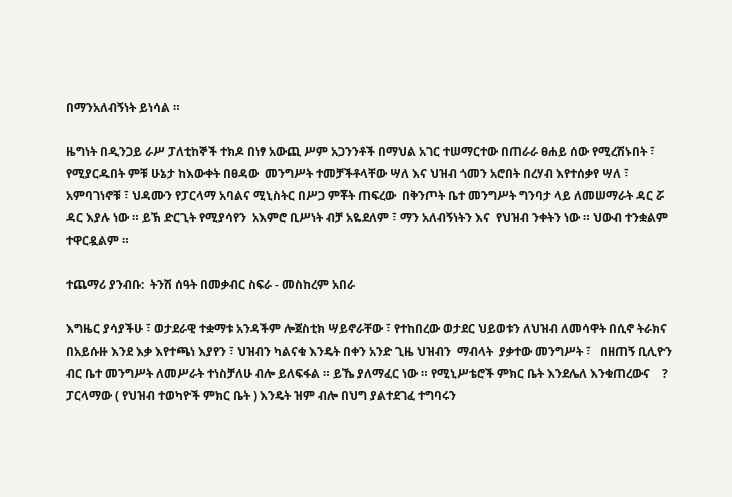በማንአለብኝነት ይነሳል ።

ዜግነት በዲንጋይ ራሥ ፓለቲከኞች ተክዶ በነፃ አውጪ ሥም አጋንንቶች በማህል አገር ተሠማርተው በጠራራ ፀሐይ ሰው የሚረሽኑበት ፣ የሚያርዱበት ምቹ ሁኔታ ከእውቀት በፀዳው  መንግሥት ተመቻችቶላቸው ሣለ እና ህዝብ ጎመን አሮበት በረሃብ እየተሰቃየ ሣለ ፣ አምባገነኖቹ ፣ ህዳሙን የፓርላማ አባልና ሚኒስትር በሥጋ ምቾት ጠፍረው  በቅንጦት ቤተ መንግሥት ግንባታ ላይ ለመሠማራት ዳር ሯ ዳር እያሉ ነው ። ይኽ ድርጊት የሚያሳየን  አእምሮ ቢሥነት ብቻ አዬደለም ፣ ማን አለብኝነትን እና  የህዝብ ንቀትን ነው ። ህውብ ተንቋልም ተዋርዷልም ።

ተጨማሪ ያንብቡ:  ትንሽ ሰዓት በመቃብር ስፍራ - መስከረም አበራ

እግዜር ያሳያችሁ ፣ ወታደራዊ ተቋማቱ አንዳችም ሎጀስቲክ ሣይኖራቸው ፣ የተከበረው ወታደር ህይወቱን ለህዝብ ለመሳዋት በሲኖ ትራክና በአይሱዙ እንደ እቃ እየተጫነ እያየን ፣ ህዝብን ካልናቁ እንዴት በቀን አንድ ጊዜ ህዝብን  ማብላት  ያቃተው መንግሥት ፣   በዘጠኝ ቢሊዮን ብር ቤተ መንግሥት ለመሥራት ተነስቻለሁ ብሎ ይለፍፋል ። ይኼ ያለማፈር ነው ። የሚኒሥቴሮች ምክር ቤት እንደሌለ እንቁጠረውና    ? ፓርላማው ( የህዝብ ተወካዮች ምክር ቤት ) እንዴት ዝም ብሎ በህግ ያልተደገፈ ተግባሩን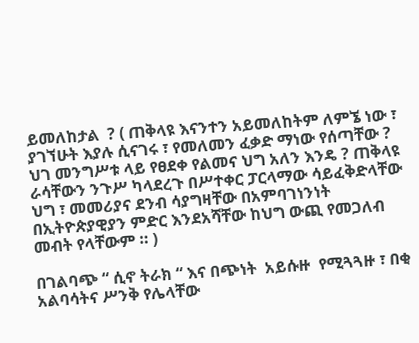ይመለከታል  ? ( ጠቅላዩ እናንተን አይመለከትም ለምኜ ነው ፣ ያገኘሁት እያሉ ሲናገሩ ፣ የመለመን ፈቃድ ማነው የሰጣቸው ? ህገ መንግሥቱ ላይ የፀደቀ የልመና ህግ አለን እንዴ ? ጠቅላዩ ራሳቸውን ንጉሥ ካላደረጉ በሥተቀር ፓርላማው ሳይፈቅድላቸው  ህግ ፣ መመሪያና ደንብ ሳያግዛቸው በአምባገነንነት በኢትዮጵያዊያን ምድር እንደአሻቸው ከህግ ውጪ የመጋለብ መብት የላቸውም ። )

በገልባጭ “ ሲኖ ትራክ “ እና በጭነት  አይሱዙ  የሚጓጓዙ ፣ በቂ አልባሳትና ሥንቅ የሌላቸው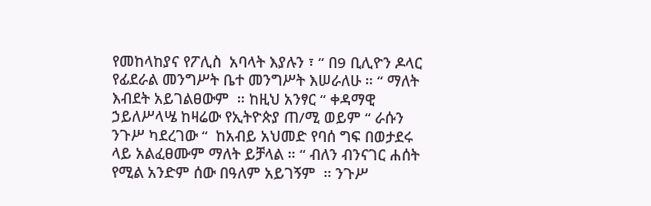የመከላከያና የፖሊስ  አባላት እያሉን ፣ “ በ9 ቢሊዮን ዶላር የፊደራል መንግሥት ቤተ መንግሥት እሠራለሁ ። “ ማለት እብደት አይገልፀውም  ። ከዚህ አንፃር “ ቀዳማዊ ኃይለሥላሤ ከዛሬው የኢትዮጵያ ጠ/ሚ ወይም “ ራሱን ንጉሥ ካደረገው “  ከአብይ አህመድ የባሰ ግፍ በወታደሩ ላይ አልፈፀሙም ማለት ይቻላል ። “ ብለን ብንናገር ሐሰት የሚል አንድም ሰው በዓለም አይገኝም  ። ንጉሥ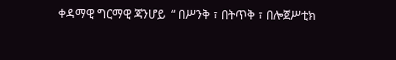ቀዳማዊ ግርማዊ ጃንሆይ  “ በሥንቅ ፣ በትጥቅ ፣ በሎጀሥቲክ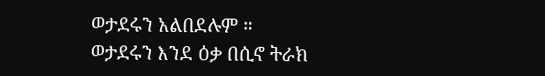ወታደሩን አልበደሉም ። ወታደሩን እንደ ዕቃ በሲኖ ትራክ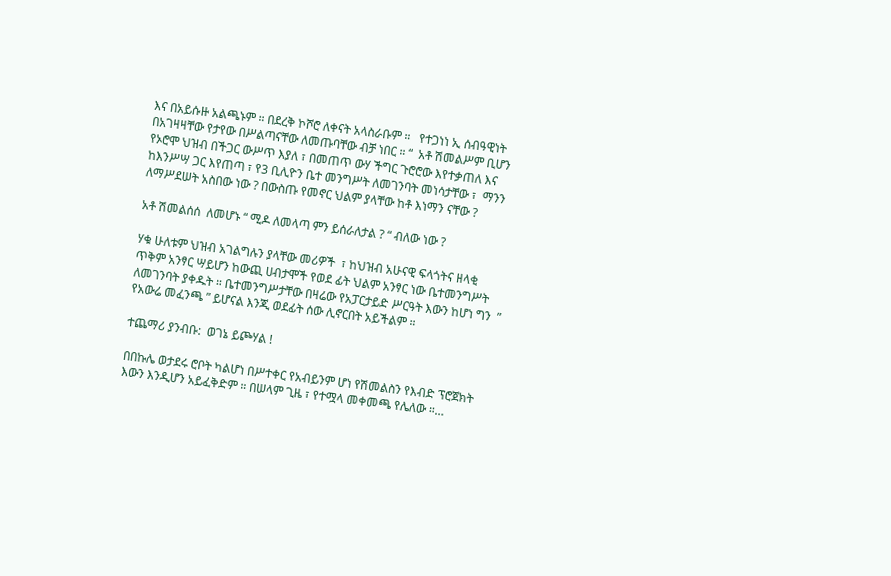እና በአይሱዙ አልጫኑም ። በደረቅ ኮሾሮ ለቀናት አላስራቡም ።   የተጋነነ ኢ ሰብዓዊነት በአገዛዛቸው የታየው በሥልጣናቸው ለመጡባቸው ብቻ ነበር ። “  አቶ ሽመልሥም ቢሆን የኦሮሞ ህዝብ በችጋር ውሥጥ እያለ ፣ በመጠጥ ውሃ ችግር ጉሮሮው እየተቃጠለ እና ከእንሥሣ ጋር እየጠጣ ፣ የ3 ቢሊዮን ቤተ መንግሥት ለመገንባት መነሳታቸው ፣  ማንን  ለማሥደሠት አስበው ነው ? በውስጡ የመኖር ህልም ያላቸው ከቶ እነማን ናቸው ?

አቶ ሽመልሰሰ  ለመሆኑ “ ሚዶ ለመላጣ ምን ይሰራለታል ? “ ብለው ነው ?

ሃቁ ሁለቱም ህዝብ አገልግሉን ያላቸው መሪዎች  ፣ ከህዝብ አሁናዊ ፍላጎትና ዘላቂ  ጥቅም አንፃር ሣይሆን ከውጪ ሀብታሞች የወደ ፊት ህልም አንፃር ነው ቤተመንግሥት ለመገንባት ያቀዱት ። ቤተመንግሥታቸው በዛሬው የአፓርታይድ ሥርዓት እውን ከሆነ ግን  ” የአውሬ መፈንጫ ” ይሆናል እንጂ ወደፊት ሰው ሊኖርበት አይችልም ።

ተጨማሪ ያንብቡ:  ወገኔ ይጮሃል !

በበኩሌ ወታደሩ ሮቦት ካልሆነ በሥተቀር የአብይንም ሆነ የሽመልስን የእብድ ፕሮጀክት እውን እንዲሆን አይፈቅድም ። በሠላም ጊዜ ፣ የተሟላ መቀመጫ የሌለው ።…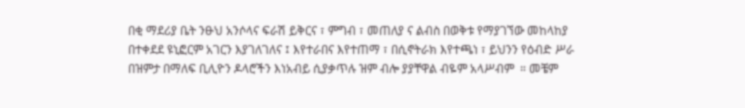በቂ ማደሪያ ቤት ንፁህ አንሶላና ፍራሽ ይቅርና ፣ ምግብ ፣ መጠለያ ና ልብስ በወቅቱ የማያገኘው መከላከያ በተቀደደ ዩኒፎርም አገርን እያገለገለና ፤ እየተራበና እየተጠማ ፣ በሲኖትራክ እየተጫነ ፣ ይህንን የዕብድ ሥራ በዝምታ በማለፍ ቢሊዮን ዶላሮችን እነአብይ ሲያቃጥሉ ዝም ብሎ ያያቸዋል ብዬም አላሥብም  ። መቼም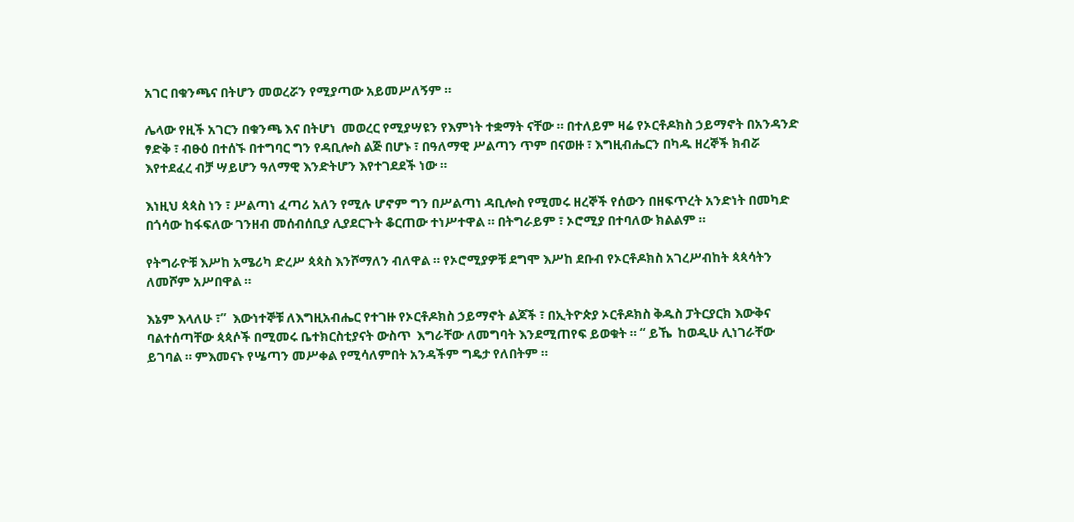አገር በቁንጫና በትሆን መወረሯን የሚያጣው አይመሥለኝም ።

ሌላው የዚች አገርን በቁንጫ እና በትሆነ  መወረር የሚያሣዩን የእምነት ተቋማት ናቸው ። በተለይም ዛሬ የኦርቶዶክስ ኃይማኖት በአንዳንድ  ፃድቅ ፣ ብፁዕ በተሰኙ በተግባር ግን የዳቢሎስ ልጅ በሆኑ ፣ በዓለማዊ ሥልጣን ጥም በናወዙ ፣ እግዚብሔርን በካዱ ዘረኞች ክብሯ እየተደፈረ ብቻ ሣይሆን ዓለማዊ እንድትሆን እየተገደደች ነው ።

እነዚህ ጳጳስ ነን ፣ ሥልጣነ ፈጣሪ አለን የሚሉ ሆኖም ግን በሥልጣነ ዳቢሎስ የሚመሩ ዘረኞች የሰውን በዘፍጥረት አንድነት በመካድ በጎሳው ከፋፍለው ገንዘብ መሰብሰቢያ ሊያደርጉት ቆርጠው ተነሥተዋል ። በትግራይም ፣ ኦሮሚያ በተባለው ክልልም ።

የትግራዮቹ እሥከ አሜሪካ ድረሥ ጳጳስ እንሾማለን ብለዋል ። የኦሮሚያዎቹ ደግሞ እሥከ ደቡብ የኦርቶዶክስ አገረሥብከት ጳጳሳትን  ለመሾም አሥበዋል ።

እኔም እላለሁ ፣”  እውነተኞቹ ለእግዚአብሔር የተገዙ የኦርቶዶክስ ኃይማኖት ልጆች ፣ በኢትዮጵያ ኦርቶዶክስ ቅዱስ ፓትርያርክ እውቅና ባልተሰጣቸው ጳጳሶች በሚመሩ ቤተክርስቲያናት ውስጥ  እግራቸው ለመግባት እንደሚጠየፍ ይወቁት ። “ ይኼ  ከወዲሁ ሊነገራቸው  ይገባል ። ምእመናኑ የሤጣን መሥቀል የሚሳለምበት አንዳችም ግዴታ የለበትም ።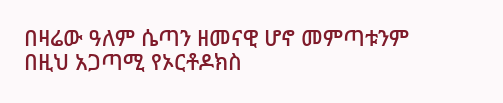በዛሬው ዓለም ሴጣን ዘመናዊ ሆኖ መምጣቱንም በዚህ አጋጣሚ የኦርቶዶክስ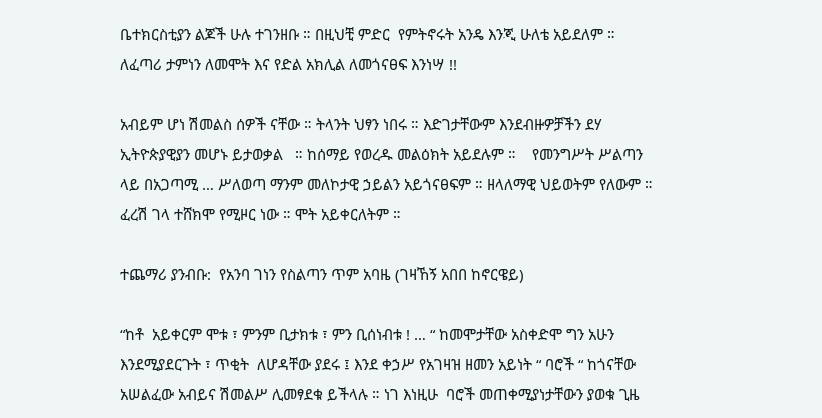ቤተክርስቲያን ልጆች ሁሉ ተገንዘቡ ። በዚህቺ ምድር  የምትኖሩት አንዴ እንጂ ሁለቴ አይደለም ። ለፈጣሪ ታምነን ለመሞት እና የድል አክሊል ለመጎናፀፍ እንነሣ !!

አብይም ሆነ ሽመልስ ሰዎች ናቸው ። ትላንት ህፃን ነበሩ ። እድገታቸውም እንደብዙዎቻችን ደሃ ኢትዮጵያዊያን መሆኑ ይታወቃል   ። ከሰማይ የወረዱ መልዕክት አይደሉም ።    የመንግሥት ሥልጣን ላይ በአጋጣሚ … ሥለወጣ ማንም መለኮታዊ ኃይልን አይጎናፀፍም ። ዘላለማዊ ህይወትም የለውም ። ፈረሽ ገላ ተሸክሞ የሚዞር ነው ። ሞት አይቀርለትም ።

ተጨማሪ ያንብቡ:  የአንባ ገነን የስልጣን ጥም አባዜ (ገዛኸኝ አበበ ከኖርዌይ)

“ከቶ  አይቀርም ሞቱ ፣ ምንም ቢታክቱ ፣ ምን ቢሰነብቱ ! … “ ከመሞታቸው አስቀድሞ ግን አሁን እንደሚያደርጉት ፣ ጥቂት  ለሆዳቸው ያደሩ ፤ እንደ ቀኃሥ የአገዛዝ ዘመን አይነት “ ባሮች “ ከጎናቸው አሠልፈው አብይና ሽመልሥ ሊመፃደቁ ይችላሉ ። ነገ እነዚሁ  ባሮች መጠቀሚያነታቸውን ያወቁ ጊዜ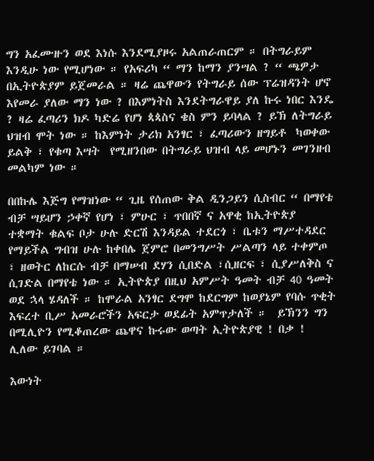ግን አፈሙዙን ወደ እነሱ እንደሚያዞሩ አልጠራጠርም ። በትግራይም እንዲሁ ነው የሚሆነው ። የአፍሪካ “ ማን ከማን ያንሣል ? “ ጫዎታ በኢትዮጵያም ይጀመራል ። ዛሬ ጨዋውን የትግራይ ሰው ፕሬዝዳንት ሆኖ  እየመራ ያለው ማን ነው ? በእምነትስ እንደትግራዋይ ያለ ኩሩ ነበር እንዴ ? ዛሬ ፈጣሪን ክዶ ካድሬ የሆነ ጳጳስና ቄስ ምን ይባላል ? ይኽ ለትግራይ ህዝብ ሞት ነው ። ከእምነት ታሪክ አንፃር ፣ ፈጣሪውን ዘግይቶ  ካወቀው ይልቅ ፣ የቁጣ እሣት  የሚዘንበው በትግራይ ህዝብ ላይ መሆኑን መገንዘብ መልካም ነው ።

በበኩሌ እጅግ የማዝነው “ ጊዜ የሰጠው ቅል ዲንጋይን ሲስብር “ በማየቴ ብቻ ሣይሆን ኃቀኛ የሆነ ፣ ምሁር ፣ ጥበበኛ ና አዋቂ ከኢትዮጵያ ተቋማት ቁልፍ ቦታ ሁሉ ድርሽ እንዳይል ተደርጎ ፣ ቤቱን ማሥተዳደር የማይችል ግብዝ ሁሉ ከቀበሌ ጀምሮ በመንግሥት ሥልጣን ላይ ተቀምጦ ፣ ዘወትር ለከርሱ ብቻ በማሠብ ደሃን ሲበድል ፣ሲዘርፍ ፣ ሲያሥለቅስ ና ሲገድል በማየቴ ነው ። ኢትዮጵያ በዚህ አምሥት ዓመት ብቻ 40 ዓመት ወደ ኋላ ሄዳለች ። ከሞራል አንፃር ደግሞ ከደርግም ከወያኔም የባሱ ጥቂት እፍረተ ቢሥ አመራሮችን አፍርታ ወደፊት አምጥታለች ።  ይኽንን ግን በሚሊዮን የሚቆጠረው ጨዋና ኩሩው ወጣት ኢትዮጵያዊ ! በቃ ! ሊለው ይገባል ።

እውነት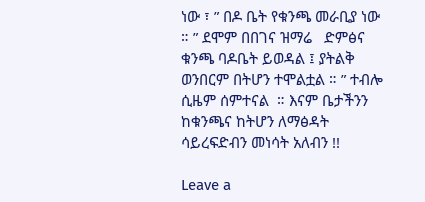ነው ፣ ” በዶ ቤት የቁንጫ መራቢያ ነው ። ” ደሞም በበገና ዝማሬ   ድምፅና ቁንጫ ባዶቤት ይወዳል ፤ ያትልቅ ወንበርም በትሆን ተሞልቷል ። ” ተብሎ ሲዜም ሰምተናል  ። እናም ቤታችንን ከቁንጫና ከትሆን ለማፅዳት ሳይረፍድብን መነሳት አለብን !!

Leave a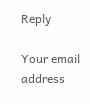Reply

Your email address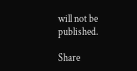will not be published.

Share